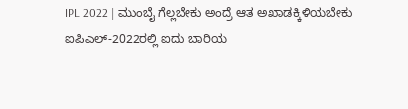IPL 2022 | ಮುಂಬೈ ಗೆಲ್ಲಬೇಕು ಅಂದ್ರೆ ಆತ ಅಖಾಡಕ್ಕಿಳಿಯಬೇಕು
ಐಪಿಎಲ್-2022ರಲ್ಲಿ ಐದು ಬಾರಿಯ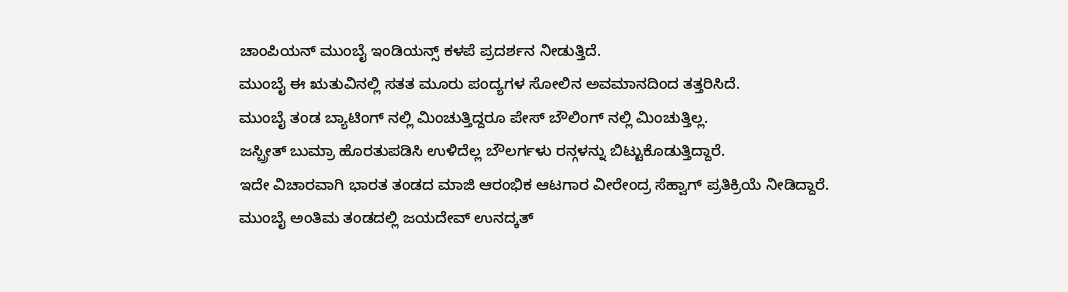ಚಾಂಪಿಯನ್ ಮುಂಬೈ ಇಂಡಿಯನ್ಸ್ ಕಳಪೆ ಪ್ರದರ್ಶನ ನೀಡುತ್ತಿದೆ.
ಮುಂಬೈ ಈ ಋತುವಿನಲ್ಲಿ ಸತತ ಮೂರು ಪಂದ್ಯಗಳ ಸೋಲಿನ ಅವಮಾನದಿಂದ ತತ್ತರಿಸಿದೆ.
ಮುಂಬೈ ತಂಡ ಬ್ಯಾಟಿಂಗ್ ನಲ್ಲಿ ಮಿಂಚುತ್ತಿದ್ದರೂ ಪೇಸ್ ಬೌಲಿಂಗ್ ನಲ್ಲಿ ಮಿಂಚುತ್ತಿಲ್ಲ.
ಜಸ್ಪ್ರೀತ್ ಬುಮ್ರಾ ಹೊರತುಪಡಿಸಿ ಉಳಿದೆಲ್ಲ ಬೌಲರ್ಗಳು ರನ್ಗಳನ್ನು ಬಿಟ್ಟುಕೊಡುತ್ತಿದ್ದಾರೆ.
ಇದೇ ವಿಚಾರವಾಗಿ ಭಾರತ ತಂಡದ ಮಾಜಿ ಆರಂಭಿಕ ಆಟಗಾರ ವೀರೇಂದ್ರ ಸೆಹ್ವಾಗ್ ಪ್ರತಿಕ್ರಿಯೆ ನೀಡಿದ್ದಾರೆ.
ಮುಂಬೈ ಅಂತಿಮ ತಂಡದಲ್ಲಿ ಜಯದೇವ್ ಉನದ್ಕತ್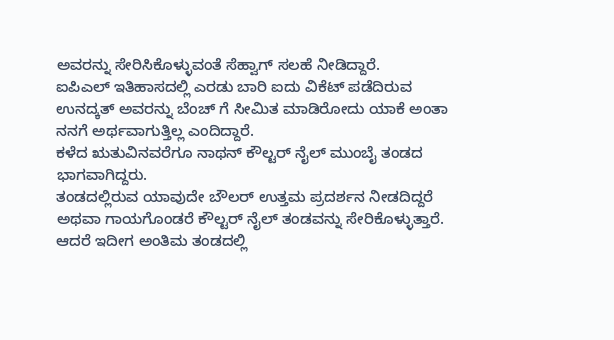ಅವರನ್ನು ಸೇರಿಸಿಕೊಳ್ಳುವಂತೆ ಸೆಹ್ವಾಗ್ ಸಲಹೆ ನೀಡಿದ್ದಾರೆ.
ಐಪಿಎಲ್ ಇತಿಹಾಸದಲ್ಲಿ ಎರಡು ಬಾರಿ ಐದು ವಿಕೆಟ್ ಪಡೆದಿರುವ ಉನದ್ಕತ್ ಅವರನ್ನು ಬೆಂಚ್ ಗೆ ಸೀಮಿತ ಮಾಡಿರೋದು ಯಾಕೆ ಅಂತಾ ನನಗೆ ಅರ್ಥವಾಗುತ್ತಿಲ್ಲ ಎಂದಿದ್ದಾರೆ.
ಕಳೆದ ಋತುವಿನವರೆಗೂ ನಾಥನ್ ಕೌಲ್ಟರ್ ನೈಲ್ ಮುಂಬೈ ತಂಡದ ಭಾಗವಾಗಿದ್ದರು.
ತಂಡದಲ್ಲಿರುವ ಯಾವುದೇ ಬೌಲರ್ ಉತ್ತಮ ಪ್ರದರ್ಶನ ನೀಡದಿದ್ದರೆ ಅಥವಾ ಗಾಯಗೊಂಡರೆ ಕೌಲ್ಟರ್ ನೈಲ್ ತಂಡವನ್ನು ಸೇರಿಕೊಳ್ಳುತ್ತಾರೆ.
ಆದರೆ ಇದೀಗ ಅಂತಿಮ ತಂಡದಲ್ಲಿ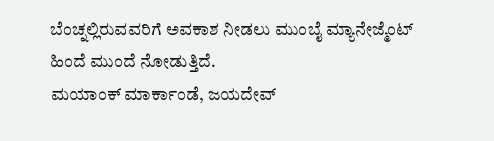ಬೆಂಚ್ನಲ್ಲಿರುವವರಿಗೆ ಅವಕಾಶ ನೀಡಲು ಮುಂಬೈ ಮ್ಯಾನೇಜ್ಮೆಂಟ್ ಹಿಂದೆ ಮುಂದೆ ನೋಡುತ್ತಿದೆ.
ಮಯಾಂಕ್ ಮಾರ್ಕಾಂಡೆ, ಜಯದೇವ್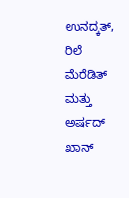ಉನದ್ಕತ್, ರಿಲೆ ಮೆರೆಡಿತ್ ಮತ್ತು ಅರ್ಷದ್ ಖಾನ್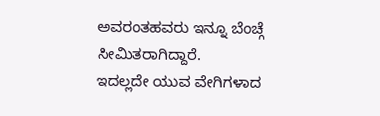ಅವರಂತಹವರು ಇನ್ನೂ ಬೆಂಚ್ಗೆ ಸೀಮಿತರಾಗಿದ್ದಾರೆ.
ಇದಲ್ಲದೇ ಯುವ ವೇಗಿಗಳಾದ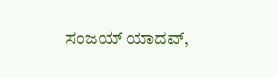ಸಂಜಯ್ ಯಾದವ್,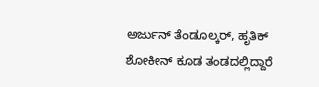ಅರ್ಜುನ್ ತೆಂಡೂಲ್ಕರ್, ಹೃತಿಕ್ ಶೋಕೀನ್ ಕೂಡ ತಂಡದಲ್ಲಿದ್ದಾರೆ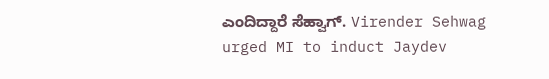ಎಂದಿದ್ದಾರೆ ಸೆಹ್ವಾಗ್. Virender Sehwag urged MI to induct Jaydev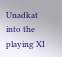Unadkat into the playing XI